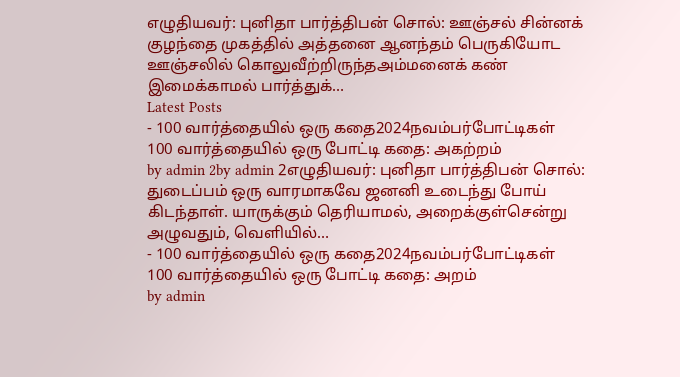எழுதியவர்: புனிதா பார்த்திபன் சொல்: ஊஞ்சல் சின்னக் குழந்தை முகத்தில் அத்தனை ஆனந்தம் பெருகியோட ஊஞ்சலில் கொலுவீற்றிருந்தஅம்மனைக் கண் இமைக்காமல் பார்த்துக்…
Latest Posts
- 100 வார்த்தையில் ஒரு கதை2024நவம்பர்போட்டிகள்
100 வார்த்தையில் ஒரு போட்டி கதை: அகற்றம்
by admin 2by admin 2எழுதியவர்: புனிதா பார்த்திபன் சொல்: துடைப்பம் ஒரு வாரமாகவே ஜனனி உடைந்து போய் கிடந்தாள். யாருக்கும் தெரியாமல், அறைக்குள்சென்று அழுவதும், வெளியில்…
- 100 வார்த்தையில் ஒரு கதை2024நவம்பர்போட்டிகள்
100 வார்த்தையில் ஒரு போட்டி கதை: அறம்
by admin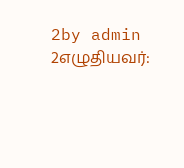2by admin 2எழுதியவர்: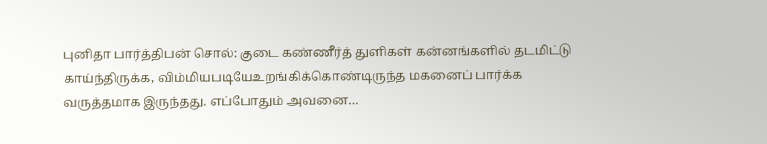புனிதா பார்த்திபன் சொல்: குடை கண்ணீர்த் துளிகள் கன்னங்களில் தடமிட்டு காய்ந்திருக்க, விம்மியபடியேஉறங்கிக்கொண்டிருந்த மகனைப் பார்க்க வருத்தமாக இருந்தது. எப்போதும் அவனை…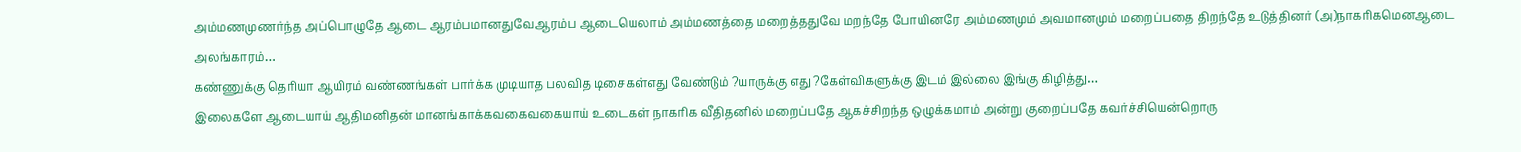அம்மணமுணர்ந்த அப்பொழுதே ஆடை ஆரம்பமானதுவேஆரம்ப ஆடையெலாம் அம்மணத்தை மறைத்ததுவே மறந்தே போயினரே அம்மணமும் அவமானமும் மறைப்பதை திறந்தே உடுத்தினர் (அ)நாகரிகமெனஆடை அலங்காரம்…
கண்ணுக்கு தெரியா ஆயிரம் வண்ணங்கள் பார்க்க முடியாத பலவித டிசைகள்எது வேண்டும் ?யாருக்கு எது ?கேள்விகளுக்கு இடம் இல்லை இங்கு கிழித்து…
இலைகளே ஆடையாய் ஆதிமனிதன் மானங்காக்கவகைவகையாய் உடைகள் நாகரிக வீதிதனில் மறைப்பதே ஆகச்சிறந்த ஒழுக்கமாம் அன்று குறைப்பதே கவர்ச்சியென்றொரு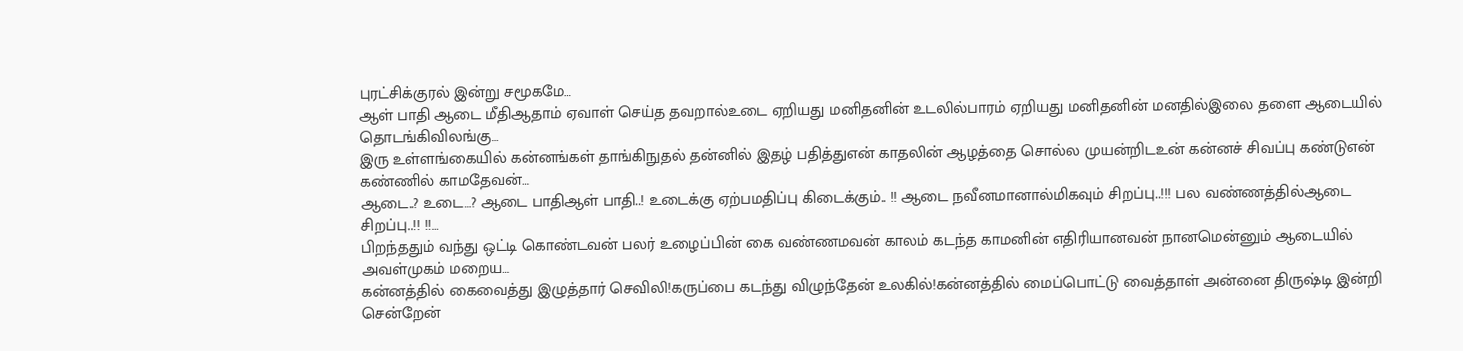புரட்சிக்குரல் இன்று சமூகமே…
ஆள் பாதி ஆடை மீதிஆதாம் ஏவாள் செய்த தவறால்உடை ஏறியது மனிதனின் உடலில்பாரம் ஏறியது மனிதனின் மனதில்இலை தளை ஆடையில் தொடங்கிவிலங்கு…
இரு உள்ளங்கையில் கன்னங்கள் தாங்கிநுதல் தன்னில் இதழ் பதித்துஎன் காதலின் ஆழத்தை சொல்ல முயன்றிடஉன் கன்னச் சிவப்பு கண்டுஎன் கண்ணில் காமதேவன்…
ஆடை..? உடை…? ஆடை பாதிஆள் பாதி..! உடைக்கு ஏற்பமதிப்பு கிடைக்கும்.. !! ஆடை நவீனமானால்மிகவும் சிறப்பு..!!! பல வண்ணத்தில்ஆடை சிறப்பு..!! !!…
பிறந்ததும் வந்து ஒட்டி கொண்டவன் பலர் உழைப்பின் கை வண்ணமவன் காலம் கடந்த காமனின் எதிரியானவன் நானமென்னும் ஆடையில் அவள்முகம் மறைய…
கன்னத்தில் கைவைத்து இழுத்தார் செவிலி!கருப்பை கடந்து விழுந்தேன் உலகில்!கன்னத்தில் மைப்பொட்டு வைத்தாள் அன்னை திருஷ்டி இன்றி சென்றேன்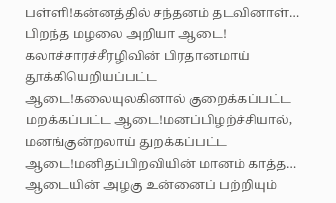பள்ளி!கன்னத்தில் சந்தனம் தடவினாள்…
பிறந்த மழலை அறியா ஆடை! கலாச்சாரச்சீரழிவின் பிரதானமாய் தூக்கியெறியப்பட்ட ஆடை!கலையுலகினால் குறைக்கப்பட்ட மறக்கப்பட்ட ஆடை!மனப்பிழற்ச்சியால், மனங்குன்றலாய் துறக்கப்பட்ட ஆடை!மனிதப்பிறவியின் மானம் காத்த…
ஆடையின் அழகு உன்னைப் பற்றியும்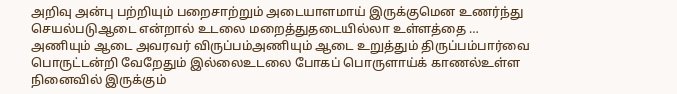அறிவு அன்பு பற்றியும் பறைசாற்றும் அடையாளமாய் இருக்குமென உணர்ந்து செயல்படுஆடை என்றால் உடலை மறைத்துதடையில்லா உள்ளத்தை …
அணியும் ஆடை அவரவர் விருப்பம்அணியும் ஆடை உறுத்தும் திருப்பம்பார்வை பொருட்டன்றி வேறேதும் இல்லைஉடலை போகப் பொருளாய்க் காணல்உள்ள நினைவில் இருக்கும்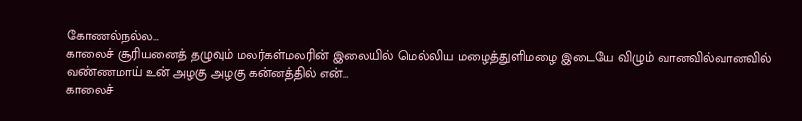கோணல்நல்ல…
காலைச் சூரியனைத் தழுவும் மலர்கள்மலரின் இலையில் மெல்லிய மழைத்துளிமழை இடையே விழும் வானவில்வானவில் வண்ணமாய் உன் அழகு அழகு கன்னத்தில் என்…
காலைச்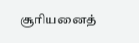சூரியனைத்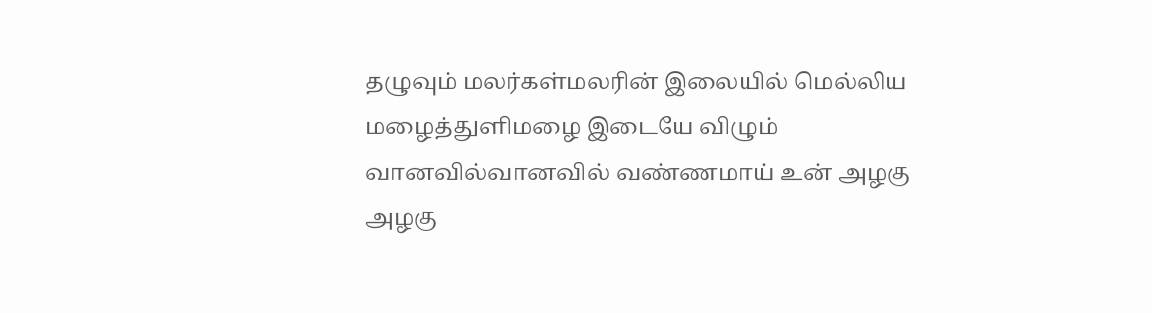தழுவும் மலர்கள்மலரின் இலையில் மெல்லிய மழைத்துளிமழை இடையே விழும் வானவில்வானவில் வண்ணமாய் உன் அழகு அழகு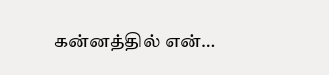கன்னத்தில் என்…